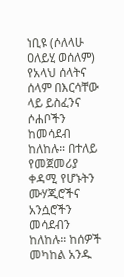ነቢዩ (ሶለላሁ ዐለይሂ ወሰለም) የአላህ ሰላትና ሰላም በእርሳቸው ላይ ይስፈንና ሶሐቦችን ከመሳደብ ከለከሉ። በተለይ የመጀመሪያ ቀዳሚ የሆኑትን ሙሃጂሮችና አንሷሮችን መሳደብን ከለከሉ። ከሰዎች መካከል አንዱ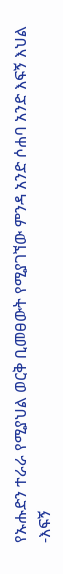የኡሑድን ተራራ የሚያህል ወርቅ ቢመፀውት የሚያገኘው ምንዳ አንድ ሶሐባ አንድ እፍኝ እህል ‐እፍኝ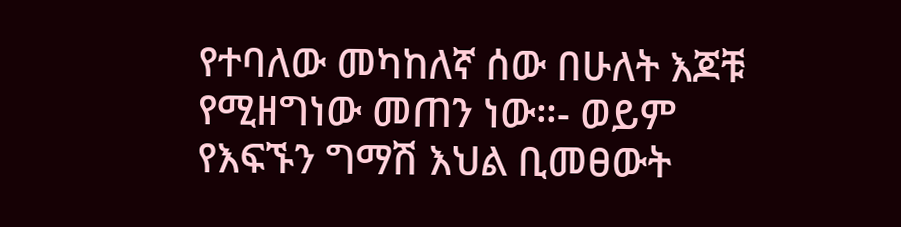የተባለው መካከለኛ ሰው በሁለት እጆቹ የሚዘግነው መጠን ነው።‐ ወይም የእፍኙን ግማሽ እህል ቢመፀውት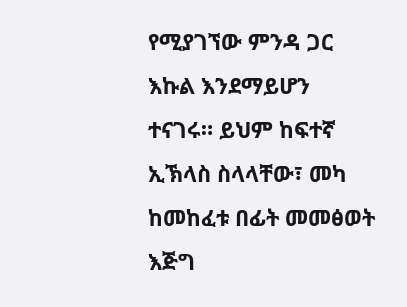የሚያገኘው ምንዳ ጋር እኩል እንደማይሆን ተናገሩ። ይህም ከፍተኛ ኢኽላስ ስላላቸው፣ መካ ከመከፈቱ በፊት መመፅወት እጅግ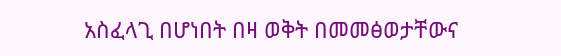አስፈላጊ በሆነበት በዛ ወቅት በመመፅወታቸውና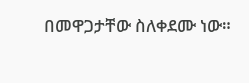በመዋጋታቸው ስለቀደሙ ነው።